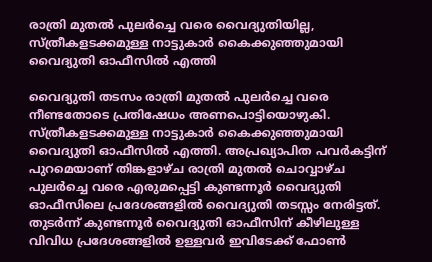രാത്രി മുതൽ പുലർച്ചെ വരെ വൈദ്യുതിയില്ല, സ്ത്രീകളടക്കമുള്ള നാട്ടുകാർ കൈക്കുഞ്ഞുമായി വൈദ്യുതി ഓഫീസിൽ എത്തി

വൈദ്യുതി തടസം രാത്രി മുതൽ പുലർച്ചെ വരെ നീണ്ടതോടെ പ്രതിഷേധം അണപൊട്ടിയൊഴുകി. സ്ത്രീകളടക്കമുള്ള നാട്ടുകാർ കൈക്കുഞ്ഞുമായി വൈദ്യുതി ഓഫീസിൽ എത്തി. അപ്രഖ്യാപിത പവർകട്ടിന് പുറമെയാണ് തിങ്കളാഴ്ച രാത്രി മുതൽ ചൊവ്വാഴ്ച പുലർച്ചെ വരെ എരുമപ്പെട്ടി കുണ്ടന്നൂർ വൈദ്യുതി ഓഫീസിലെ പ്രദേശങ്ങളിൽ വൈദ്യുതി തടസ്സം നേരിട്ടത്. തുടർന്ന് കുണ്ടന്നൂർ വൈദ്യുതി ഓഫീസിന് കീഴിലുള്ള വിവിധ പ്രദേശങ്ങളിൽ ഉള്ളവർ ഇവിടേക്ക് ഫോൺ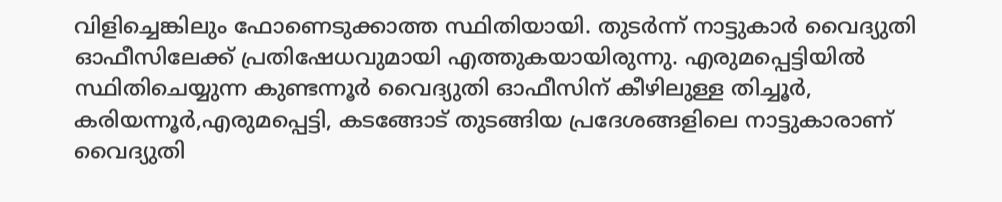വിളിച്ചെങ്കിലും ഫോണെടുക്കാത്ത സ്ഥിതിയായി. തുടർന്ന് നാട്ടുകാർ വൈദ്യുതി ഓഫീസിലേക്ക് പ്രതിഷേധവുമായി എത്തുകയായിരുന്നു. എരുമപ്പെട്ടിയിൽ സ്ഥിതിചെയ്യുന്ന കുണ്ടന്നൂർ വൈദ്യുതി ഓഫീസിന് കീഴിലുള്ള തിച്ചൂർ, കരിയന്നൂർ,എരുമപ്പെട്ടി, കടങ്ങോട് തുടങ്ങിയ പ്രദേശങ്ങളിലെ നാട്ടുകാരാണ് വൈദ്യുതി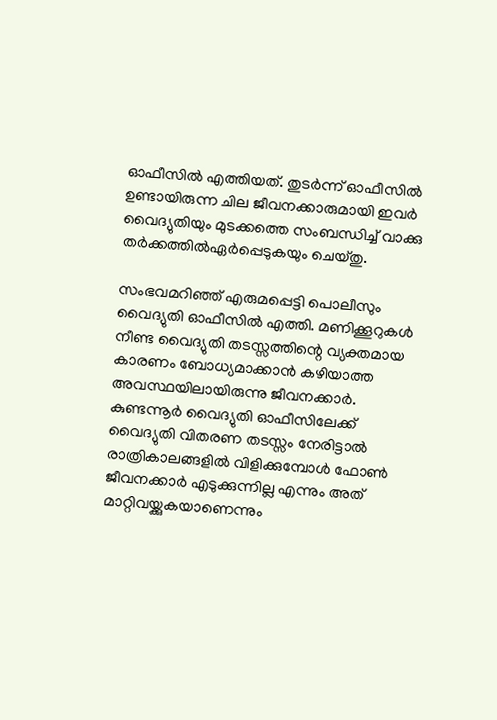ഓഫീസിൽ എത്തിയത്. തുടർന്ന് ഓഫീസിൽ ഉണ്ടായിരുന്ന ചില ജീവനക്കാരുമായി ഇവർ വൈദ്യുതിയും മുടക്കത്തെ സംബന്ധിച്ച് വാക്കു തർക്കത്തിൽഏർപ്പെടുകയും ചെയ്തു.

സംഭവമറിഞ്ഞ് എരുമപ്പെട്ടി പൊലീസും വൈദ്യുതി ഓഫീസിൽ എത്തി. മണിക്കൂറുകൾ നീണ്ട വൈദ്യുതി തടസ്സത്തിന്റെ വ്യക്തമായ കാരണം ബോധ്യമാക്കാൻ കഴിയാത്ത അവസ്ഥയിലായിരുന്നു ജീവനക്കാർ. കുണ്ടന്നൂർ വൈദ്യുതി ഓഫീസിലേക്ക് വൈദ്യുതി വിതരണ തടസ്സം നേരിട്ടാൽ രാത്രികാലങ്ങളിൽ വിളിക്കുമ്പോൾ ഫോൺ ജീവനക്കാർ എടുക്കുന്നില്ല എന്നും അത് മാറ്റിവയ്ക്കുകയാണെന്നും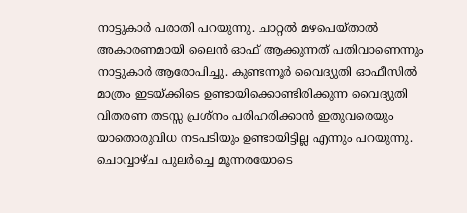നാട്ടുകാർ പരാതി പറയുന്നു. ചാറ്റൽ മഴപെയ്താൽ അകാരണമായി ലൈൻ ഓഫ് ആക്കുന്നത് പതിവാണെന്നും നാട്ടുകാർ ആരോപിച്ചു. കുണ്ടന്നൂർ വൈദ്യുതി ഓഫീസിൽ മാത്രം ഇടയ്ക്കിടെ ഉണ്ടായിക്കൊണ്ടിരിക്കുന്ന വൈദ്യുതി വിതരണ തടസ്സ പ്രശ്‌നം പരിഹരിക്കാൻ ഇതുവരെയും യാതൊരുവിധ നടപടിയും ഉണ്ടായിട്ടില്ല എന്നും പറയുന്നു. ചൊവ്വാഴ്ച പുലർച്ചെ മൂന്നരയോടെ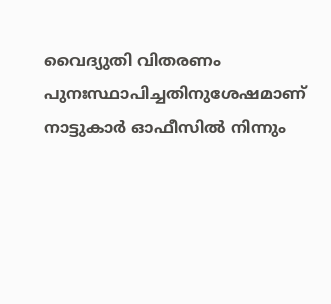വൈദ്യുതി വിതരണം പുനഃസ്ഥാപിച്ചതിനുശേഷമാണ് നാട്ടുകാർ ഓഫീസിൽ നിന്നും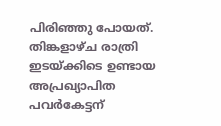പിരിഞ്ഞു പോയത്. തിങ്കളാഴ്ച രാത്രി ഇടയ്ക്കിടെ ഉണ്ടായ അപ്രഖ്യാപിത പവർകേട്ടന്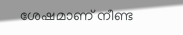ശേഷമാണ് നീണ്ട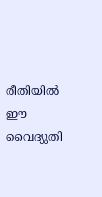രീതിയിൽ ഈ വൈദ്യുതി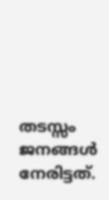തടസ്സം ജനങ്ങൾ നേരിട്ടത്.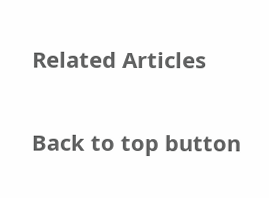Related Articles

Back to top button